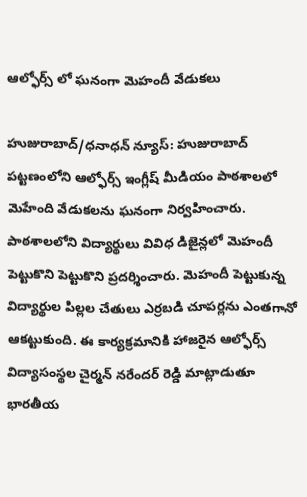ఆల్ఫోర్స్ లో ఘనంగా మెహందీ వేడుకలు

హుజురాబాద్/ధనాధన్ న్యూస్: హుజురాబాద్ పట్టణంలోని ఆల్ఫోర్స్ ఇంగ్లీష్ మీడియం పాఠశాలలో మెహేంది వేడుకలను ఘనంగా నిర్వహించారు. పాఠశాలలోని విద్యార్థులు వివిధ డిజైన్లలో మెహందీ పెట్టుకొని పెట్టుకొని ప్రదర్శించారు. మెహందీ పెట్టుకున్న విద్యార్థుల పిల్లల చేతులు ఎర్రబడి చూపర్లను ఎంతగానో ఆకట్టుకుంది. ఈ కార్యక్రమానికి హాజరైన ఆల్ఫోర్స్ విద్యాసంస్థల చైర్మన్ నరేందర్ రెడ్డి మాట్లాడుతూ భారతీయ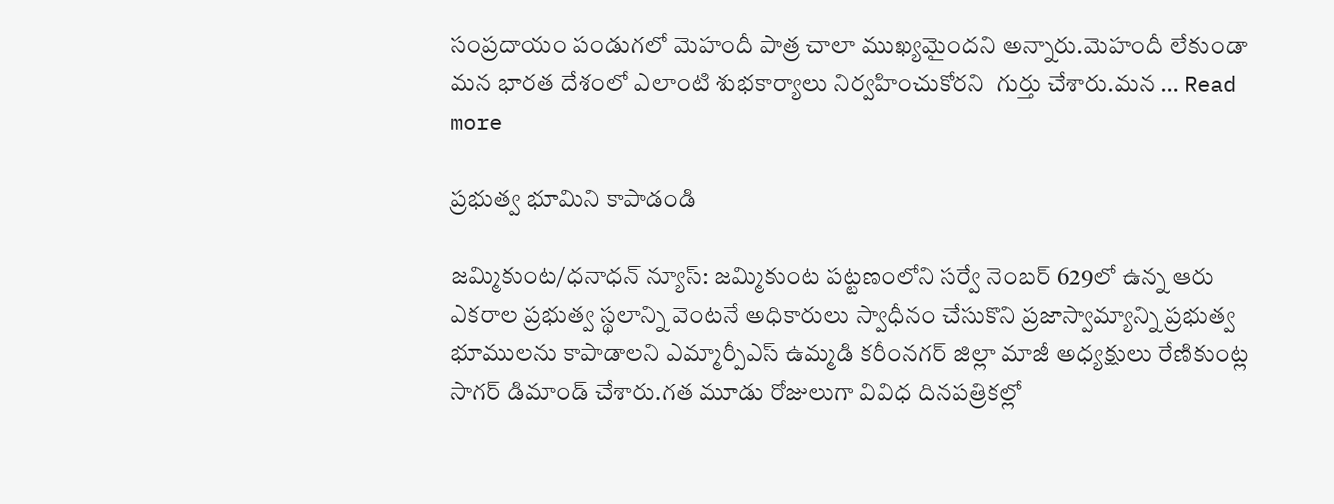సంప్రదాయం పండుగలో మెహందీ పాత్ర చాలా ముఖ్యమైందని అన్నారు.మెహందీ లేకుండా మన భారత దేశంలో ఎలాంటి శుభకార్యాలు నిర్వహించుకోరని  గుర్తు చేశారు.మన … Read more

ప్రభుత్వ భూమిని కాపాడండి

జమ్మికుంట/ధనాధన్ న్యూస్: జమ్మికుంట పట్టణంలోని సర్వే నెంబర్ 629లో ఉన్న ఆరు ఎకరాల ప్రభుత్వ స్థలాన్ని వెంటనే అధికారులు స్వాధీనం చేసుకొని ప్రజాస్వామ్యాన్ని ప్రభుత్వ భూములను కాపాడాలని ఎమ్మార్పీఎస్ ఉమ్మడి కరీంనగర్ జిల్లా మాజీ అధ్యక్షులు రేణికుంట్ల సాగర్ డిమాండ్ చేశారు.గత మూడు రోజులుగా వివిధ దినపత్రికల్లో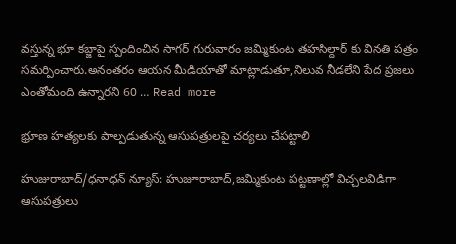వస్తున్న భూ కబ్జాపై స్పందించిన సాగర్ గురువారం జమ్మికుంట తహసిల్దార్ కు వినతి పత్రం సమర్పించారు.అనంతరం ఆయన మీడియాతో మాట్లాడుతూ,నిలువ నీడలేని పేద ప్రజలు ఎంతోమంది ఉన్నారని 60 … Read more

భ్రూణ హత్యలకు పాల్పడుతున్న ఆసుపత్రులపై చర్యలు చేపట్టాలి

హుజురాబాద్/ధనాధన్ న్యూస్: హుజూరాబాద్,జమ్మికుంట పట్టణాల్లో విచ్చలవిడిగా ఆసుపత్రులు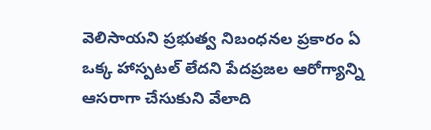వెలిసాయని ప్రభుత్వ నిబంధనల ప్రకారం ఏ ఒక్క హాస్పటల్ లేదని పేదప్రజల ఆరోగ్యాన్ని ఆసరాగా చేసుకుని వేలాది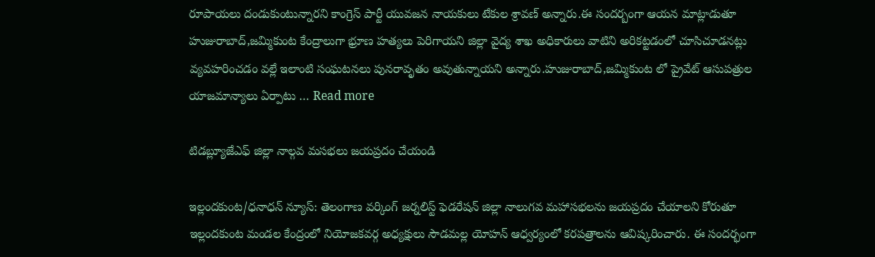రూపాయలు దండుకుంటున్నారని కాంగ్రెస్ పార్టీ యువజన నాయకులు టేకుల శ్రావణ్ అన్నారు.ఈ సందర్బంగా ఆయన మాట్లాడుతూ హుజురాబాద్,జమ్మికుంట కేంద్రాలుగా భ్రూణ హత్యలు పెరిగాయని జిల్లా వైద్య శాఖ అధికారులు వాటిని అరికట్టడంలో చూసిచూడనట్లు వ్యవహరించడం వల్లే ఇలాంటి సంఘటనలు పునరావృతం అవుతున్నాయని అన్నారు.హుజురాబాద్,జమ్మికుంట లో ప్రైవేట్ ఆసుపత్రుల యాజమాన్యాలు ఏర్పాటు … Read more

టిడబ్ల్యూజేఎఫ్ జిల్లా నాల్గవ మసభలు జయప్రదం చేయండి

ఇల్లందకుంట/ధనాధన్ న్యూస్: తెలంగాణ వర్కింగ్ జర్నలిస్ట్ ఫెడరేషన్ జిల్లా నాలుగవ మహాసభలను జయప్రదం చేయాలని కోరుతూ ఇల్లందకుంట మండల కేంద్రంలో నియోజకవర్గ అధ్యక్షులు సౌడమల్ల యోహన్ ఆధ్వర్యంలో కరపత్రాలను ఆవిష్కరించారు. ఈ సందర్భంగా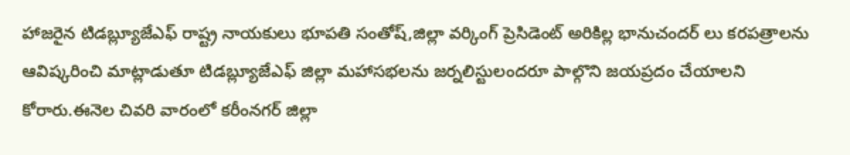హాజరైన టిడబ్ల్యూజేఎఫ్ రాష్ట్ర నాయకులు భూపతి సంతోష్,జిల్లా వర్కింగ్ ప్రెసిడెంట్ అరికిల్ల భానుచందర్ లు కరపత్రాలను ఆవిష్కరించి మాట్లాడుతూ టిడబ్ల్యూజేఎఫ్ జిల్లా మహాసభలను జర్నలిస్టులందరూ పాల్గొని జయప్రదం చేయాలని కోరారు.ఈనెల చివరి వారంలో కరీంనగర్ జిల్లా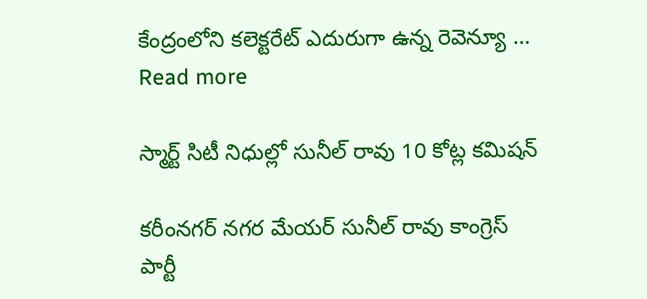కేంద్రంలోని కలెక్టరేట్ ఎదురుగా ఉన్న రెవెన్యూ … Read more

స్మార్ట్ సిటీ నిధుల్లో సునీల్ రావు 10 కోట్ల కమిషన్

కరీంనగర్ నగర మేయర్ సునీల్ రావు కాంగ్రెస్ పార్టీ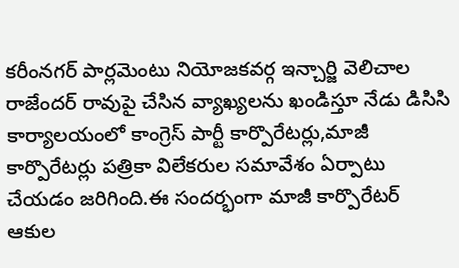కరీంనగర్ పార్లమెంటు నియోజకవర్గ ఇన్చార్జి వెలిచాల రాజేందర్ రావుపై చేసిన వ్యాఖ్యలను ఖండిస్తూ నేడు డిసిసి కార్యాలయంలో కాంగ్రెస్ పార్టీ కార్పొరేటర్లు,మాజీ కార్పొరేటర్లు పత్రికా విలేకరుల సమావేశం ఏర్పాటు చేయడం జరిగింది.ఈ సందర్భంగా మాజీ కార్పొరేటర్ ఆకుల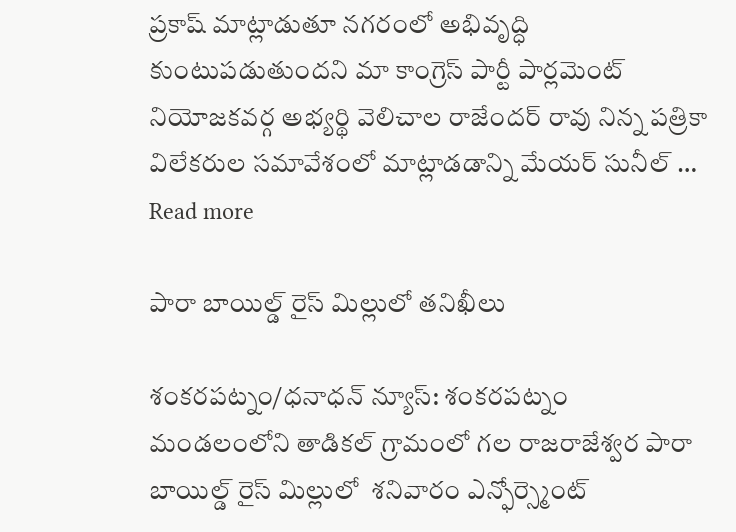ప్రకాష్ మాట్లాడుతూ నగరంలో అభివృద్ధి కుంటుపడుతుందని మా కాంగ్రెస్ పార్టీ పార్లమెంట్ నియోజకవర్గ అభ్యర్థి వెలిచాల రాజేందర్ రావు నిన్న పత్రికా విలేకరుల సమావేశంలో మాట్లాడడాన్ని మేయర్ సునీల్ … Read more

పారా బాయిల్డ్ రైస్ మిల్లులో తనిఖీలు

శంకరపట్నం/ధనాధన్ న్యూస్: శంకరపట్నం మండలంలోని తాడికల్ గ్రామంలో గల రాజరాజేశ్వర పారా బాయిల్డ్ రైస్ మిల్లులో  శనివారం ఎన్ఫోర్స్మెంట్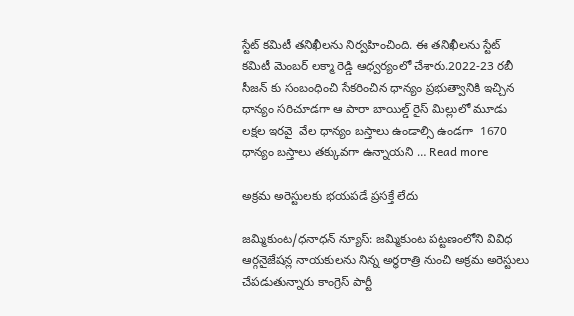స్టేట్ కమిటీ తనిఖీలను నిర్వహించింది. ఈ తనిఖీలను స్టేట్ కమిటీ మెంబర్ లక్మా రెడ్డి ఆధ్వర్యంలో చేశారు.2022-23 రబీ సీజన్ కు సంబంధించి సేకరించిన ధాన్యం ప్రభుత్వానికి ఇచ్చిన ధాన్యం సరిచూడగా ఆ పారా బాయిల్డ్ రైస్ మిల్లులో మూడు లక్షల ఇరవై  వేల ధాన్యం బస్తాలు ఉండాల్సి ఉండగా  1670 ధాన్యం బస్తాలు తక్కువగా ఉన్నాయని … Read more

అక్రమ అరెస్టులకు భయపడే ప్రసక్తే లేదు

జమ్మికుంట/ధనాధన్ న్యూస్: జమ్మికుంట పట్టణంలోని వివిధ ఆర్గనైజేషన్ల నాయకులను నిన్న అర్ధరాత్రి నుంచి అక్రమ అరెస్టులు చేపడుతున్నారు కాంగ్రెస్ పార్టీ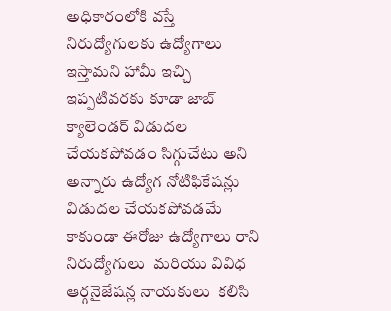అధికారంలోకి వస్తే నిరుద్యోగులకు ఉద్యోగాలు ఇస్తామని హామీ ఇచ్చి ఇప్పటివరకు కూడా జాబ్ క్యాలెండర్ విడుదల చేయకపోవడం సిగ్గుచేటు అని అన్నారు ఉద్యోగ నోటిఫికేషన్లు విడుదల చేయకపోవడమే కాకుండా ఈరోజు ఉద్యోగాలు రాని నిరుద్యోగులు  మరియు వివిధ ఆర్గనైజేషన్ల నాయకులు  కలిసి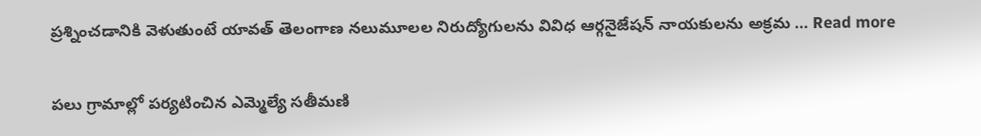ప్రశ్నించడానికి వెళుతుంటే యావత్ తెలంగాణ నలుమూలల నిరుద్యోగులను వివిధ ఆర్గనైజేషన్ నాయకులను అక్రమ … Read more

పలు గ్రామాల్లో పర్యటించిన ఎమ్మెల్యే సతీమణి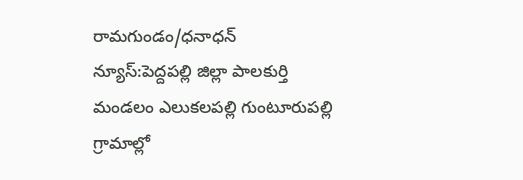రామగుండం/ధనాధన్ న్యూస్:పెద్దపల్లి జిల్లా పాలకుర్తి మండలం ఎలుకలపల్లి గుంటూరుపల్లి గ్రామాల్లో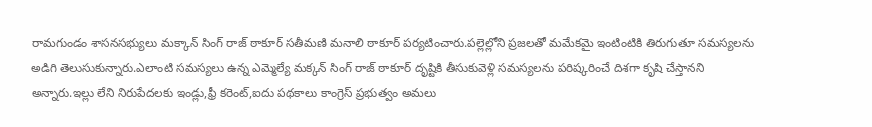రామగుండం శాసనసభ్యులు మక్కాన్ సింగ్ రాజ్ ఠాకూర్ సతీమణి మనాలి ఠాకూర్ పర్యటించారు.పల్లెల్లోని ప్రజలతో మమేకమై ఇంటింటికి తిరుగుతూ సమస్యలను అడిగి తెలుసుకున్నారు.ఎలాంటి సమస్యలు ఉన్న ఎమ్మెల్యే మక్కన్ సింగ్ రాజ్ ఠాకూర్ దృష్టికి తీసుకువెళ్లి సమస్యలను పరిష్కరించే దిశగా కృషి చేస్తానని అన్నారు.ఇల్లు లేని నిరుపేదలకు ఇండ్లు,ఫ్రీ కరెంట్,ఐదు పథకాలు కాంగ్రెస్ ప్రభుత్వం అమలు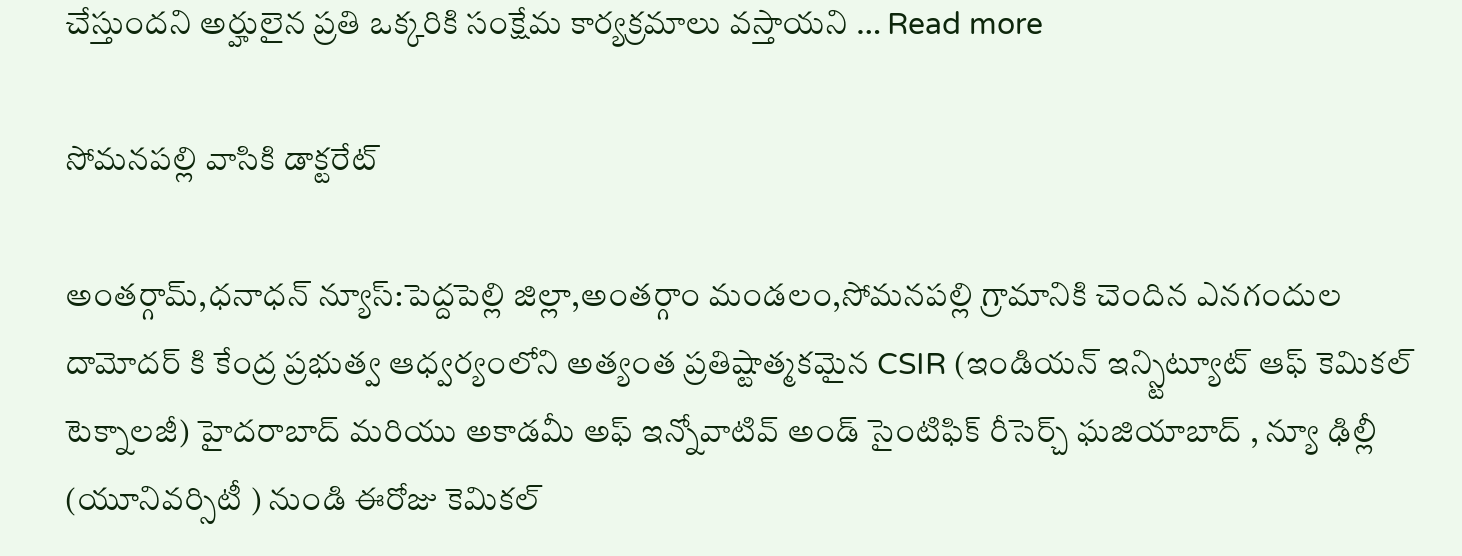చేస్తుందని అర్హులైన ప్రతి ఒక్కరికి సంక్షేమ కార్యక్రమాలు వస్తాయని … Read more

సోమనపల్లి వాసికి డాక్టరేట్

అంతర్గామ్,ధనాధన్ న్యూస్:పెద్దపెల్లి జిల్లా,అంతర్గాం మండలం,సోమనపల్లి గ్రామానికి చెందిన ఎనగందుల దామోదర్ కి కేంద్ర ప్రభుత్వ ఆధ్వర్యంలోని అత్యంత ప్రతిష్టాత్మకమైన CSIR (ఇండియన్ ఇన్స్టిట్యూట్ ఆఫ్ కెమికల్ టెక్నాలజీ) హైదరాబాద్ మరియు అకాడమీ అఫ్ ఇన్నోవాటివ్ అండ్ సైంటిఫిక్ రీసెర్చ్ ఘజియాబాద్ , న్యూ ఢిల్లీ (యూనివర్సిటీ ) నుండి ఈరోజు కెమికల్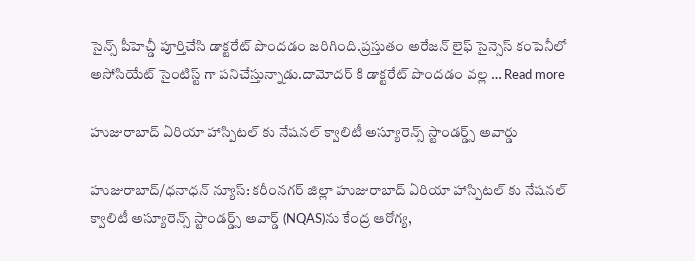సైన్స్ పీహెచ్డీ పూర్తిచేసి డాక్టరేట్ పొందడం జరిగింది.ప్రస్తుతం అరేజన్ లైఫ్ సైన్సెస్ కంపెనీలో అసోసియేట్ సైంటిస్ట్ గా పనిచేస్తున్నాడు.దామోదర్ కి డాక్టరేట్ పొందడం వల్ల … Read more

హుజురాబాద్ ఏరియా హాస్పిటల్ కు నేషనల్ క్వాలిటీ అస్యూరెన్స్ స్టాండర్డ్స్ అవార్డు

హుజురాబాద్/ధనాధన్ న్యూస్: కరీంనగర్ జిల్లా హుజురాబాద్ ఏరియా హాస్పిటల్ కు నేషనల్ క్వాలిటీ అస్యూరెన్స్ స్టాండర్డ్స్ అవార్డ్ (NQAS)ను కేంద్ర ఆరోగ్య,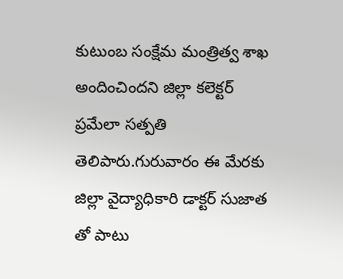కుటుంబ సంక్షేమ మంత్రిత్వ శాఖ అందించిందని జిల్లా కలెక్టర్ ప్రమేలా సత్పతి తెలిపారు.గురువారం ఈ మేరకు జిల్లా వైద్యాధికారి డాక్టర్ సుజాత తో పాటు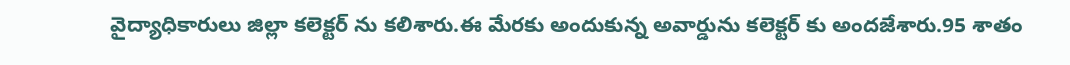వైద్యాధికారులు జిల్లా కలెక్టర్ ను కలిశారు.ఈ మేరకు అందుకున్న అవార్డును కలెక్టర్ కు అందజేశారు.95 శాతం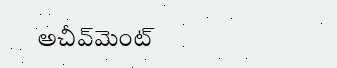అచీవ్‌మెంట్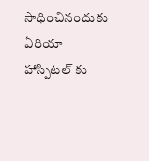సాధించినందుకు ఏరియా హాస్పిటల్ కు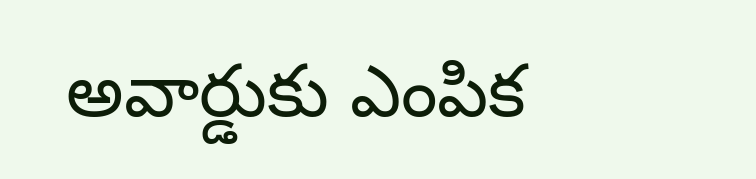అవార్డుకు ఎంపిక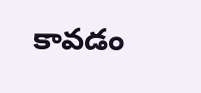కావడం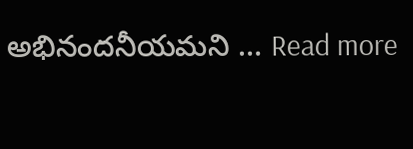అభినందనీయమని … Read more